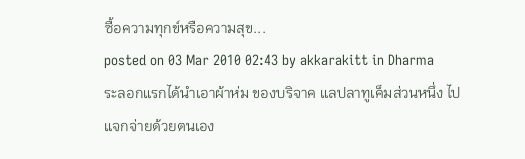ซื้อความทุกข์หรือความสุข...
posted on 03 Mar 2010 02:43 by akkarakitt in Dharma
ระลอกแรกได้นำเอาผ้าห่ม ของบริจาค แลปลาทูเค็มส่วนหนึ่ง ไปแจกจ่ายด้วยตนเอง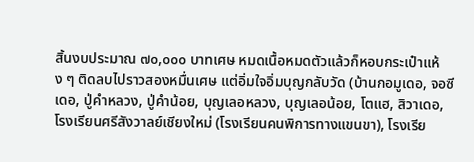สิ้นงบประมาณ ๗๐,๐๐๐ บาทเศษ หมดเนื้อหมดตัวแล้วก็หอบกระเป๋าแห้ง ๆ ติดลบไปราวสองหมื่นเศษ แต่อิ่มใจอิ่มบุญกลับวัด (บ้านกอมูเดอ, จอซีเดอ, ปู่คำหลวง, ปู่คำน้อย, บุญเลอหลวง, บุญเลอน้อย, โตแฮ, สิวาเดอ, โรงเรียนศรีสังวาลย์เชียงใหม่ (โรงเรียนคนพิการทางแขนขา), โรงเรีย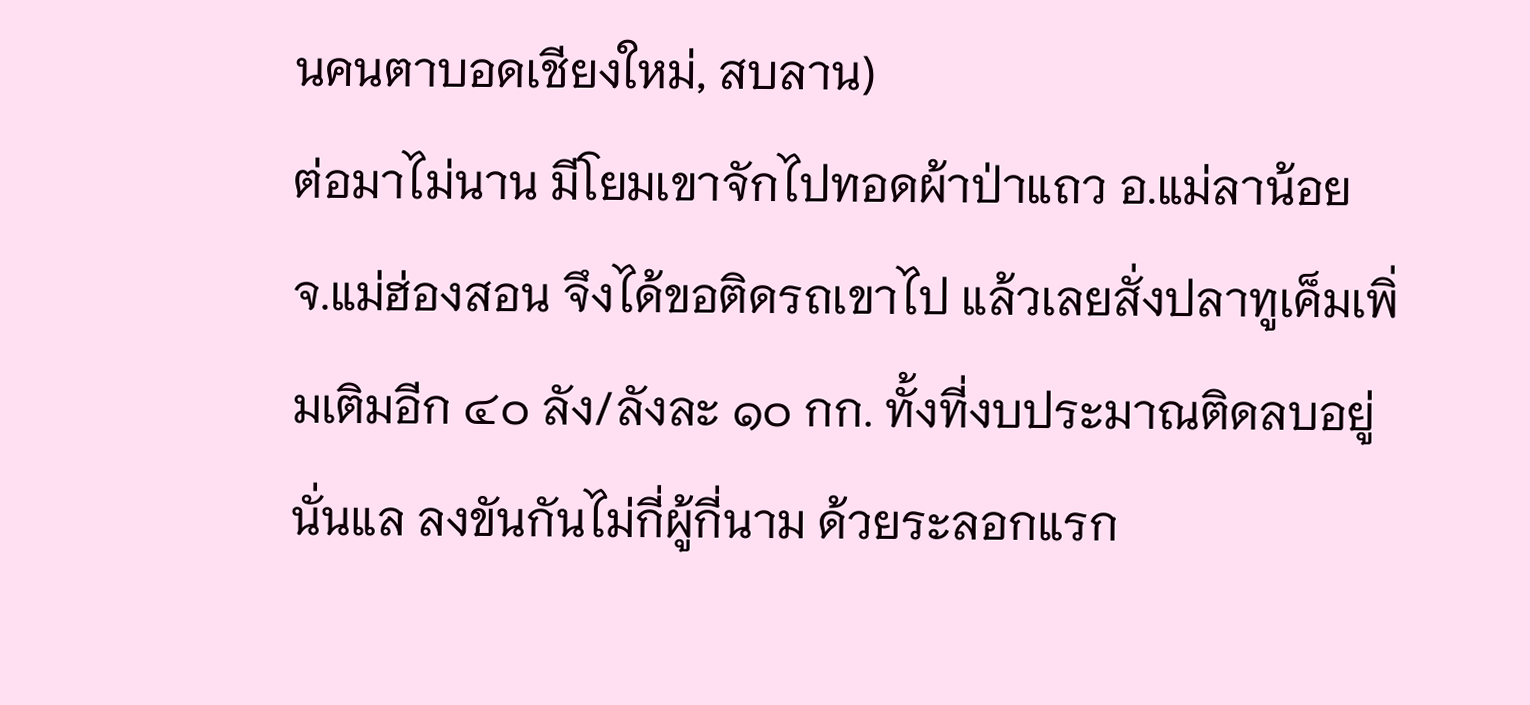นคนตาบอดเชียงใหม่, สบลาน)
ต่อมาไม่นาน มีโยมเขาจักไปทอดผ้าป่าแถว อ.แม่ลาน้อย จ.แม่ฮ่องสอน จึงได้ขอติดรถเขาไป แล้วเลยสั่งปลาทูเค็มเพิ่มเติมอีก ๔๐ ลัง/ลังละ ๑๐ กก. ทั้งที่งบประมาณติดลบอยู่นั่นแล ลงขันกันไม่กี่ผู้กี่นาม ด้วยระลอกแรก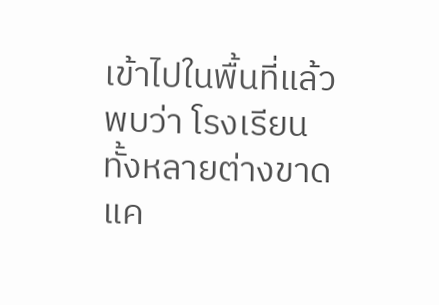เข้าไปในพื้นที่แล้วพบว่า โรงเรียนทั้งหลายต่างขาดแค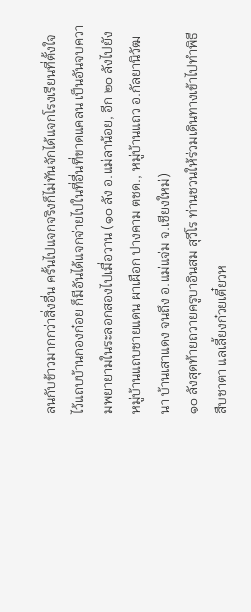ลนกับข้าวมากกว่าสิ่งอื่น ครั้นไปแจกจริงก็ไม่ทันจักได้แจกโรงเรียนที่ตั้งใจไว้แถบบ้านกองก๋อย ก็มีอันได้แจกจ่ายไปในที่อื่นที่ขาดแคลน เป็นอันจบความพยายามในระลอกสองไปเมื่อวาน (๑๐ ลัง อ.แม่ลาน้อย, อีก ๒๐ ลังไปยังหมู่บ้านแถบชายแดน ผาเผือก ปางคาม ตชด., หมู่บ้านแถว อ.กัลยานิวัฒนา บ้านเสาแดง จนถึง อ.แม่แจ่ม จ.เชียงใหม่)
๑๐ ลังสุดท้ายถวายครูบาอินสม สุวีโร ท่านชวนให้ร่วมเดินทางเข้าไปทำพิธีสืบชาตา แลเลี้ยงก๋วยเตี๋ยวห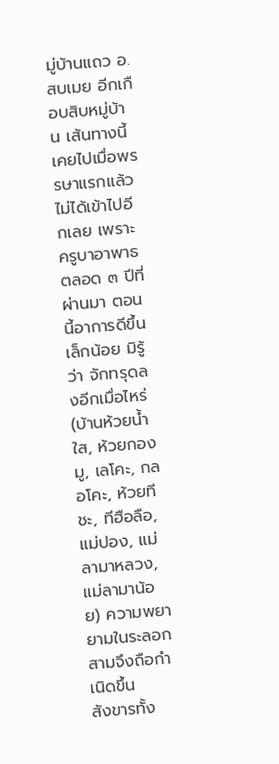มู่บ้านแถว อ.สบเมย อีกเกือบสิบหมู่บ้าน เส้นทางนี้เคยไปเมื่อพรรษาแรกแล้วไม่ได้เข้าไปอีกเลย เพราะครูบาอาพาธตลอด ๓ ปีที่ผ่านมา ตอนนี้อาการดีขึ้นเล็กน้อย มิรู้ว่า จักทรุดลงอีกเมื่อไหร่ (บ้านห้วยน้ำใส, ห้วยกองมู, เลโคะ, กลอโคะ, ห้วยทีชะ, ทีฮือลือ, แม่ปอง, แม่ลามาหลวง, แม่ลามาน้อย) ความพยายามในระลอกสามจึงถือกำเนิดขึ้น
สังขารทั้ง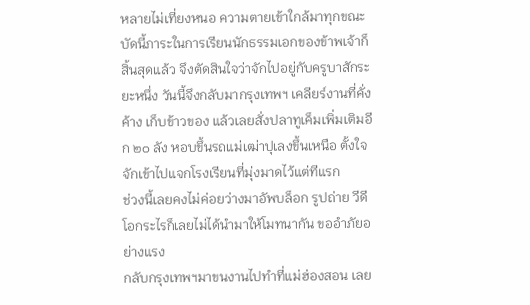หลายไม่เที่ยงหนอ ความตายเข้าใกล้มาทุกขณะ บัดนี้ภาระในการเรียนนักธรรมเอกของข้าพเจ้าก็สิ้นสุดแล้ว จึงตัดสินใจว่าจักไปอยู่กับครูบาสักระยะหนึ่ง วันนี้จึงกลับมากรุงเทพฯ เคลียร์งานที่คั่งค้าง เก็บข้าวของ แล้วเลยสั่งปลาทูเค็มเพิ่มเติมอีก ๒๐ ลัง หอบขึ้นรถแม่เฒ่าปุเลงขึ้นเหนือ ตั้งใจจักเข้าไปแจกโรงเรียนที่มุ่งมาดไว้แต่ทีแรก
ช่วงนี้เลยคงไม่ค่อยว่างมาอัพบล็อก รูปถ่าย วีดีโอกระไรก็เลยไม่ได้นำมาให้โมทนากัน ขออำภัยอย่างแรง
กลับกรุงเทพฯมาขนงานไปทำที่แม่ฮ่องสอน เลย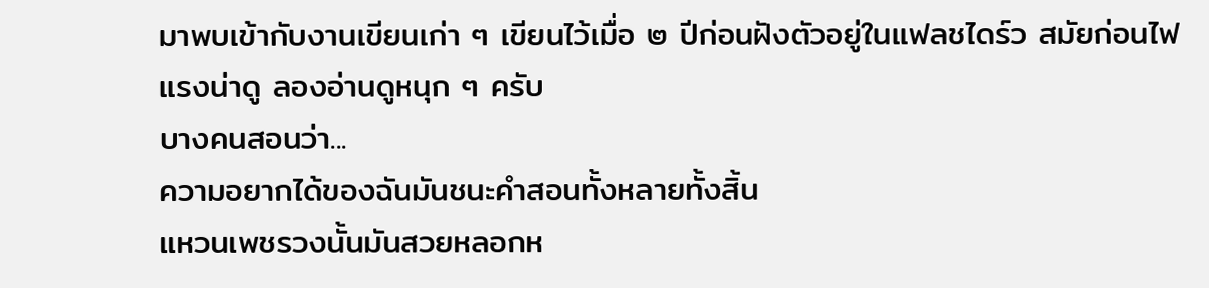มาพบเข้ากับงานเขียนเก่า ๆ เขียนไว้เมื่อ ๒ ปีก่อนฝังตัวอยู่ในแฟลชไดร์ว สมัยก่อนไฟแรงน่าดู ลองอ่านดูหนุก ๆ ครับ
บางคนสอนว่า...
ความอยากได้ของฉันมันชนะคำสอนทั้งหลายทั้งสิ้น
แหวนเพชรวงนั้นมันสวยหลอกห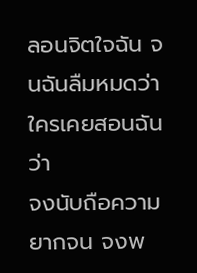ลอนจิตใจฉัน จนฉันลืมหมดว่าใครเคยสอนฉันว่า
จงนับถือความยากจน จงพ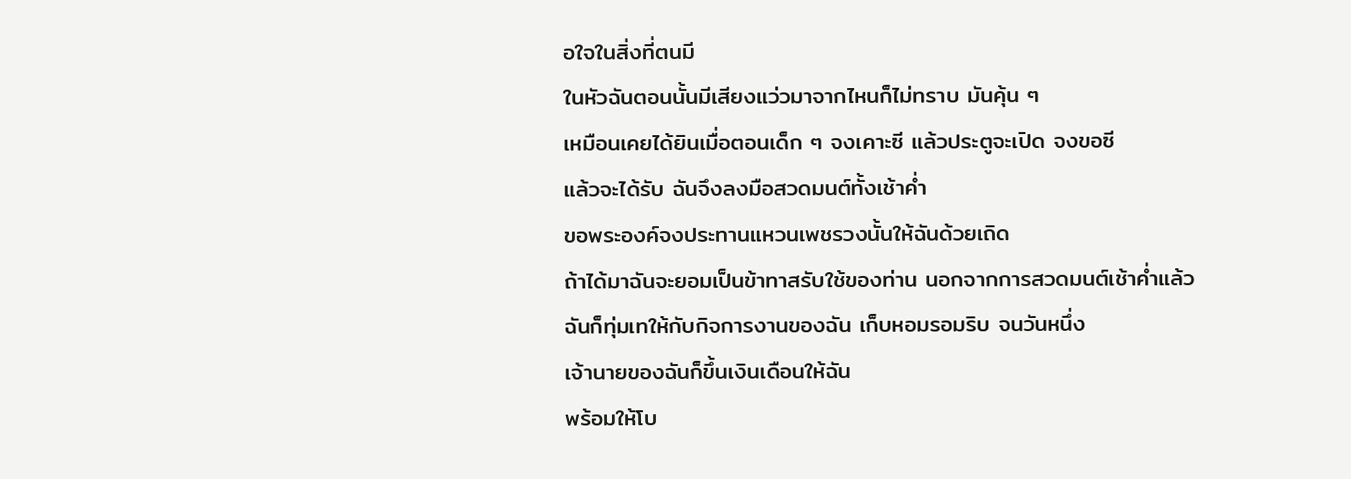อใจในสิ่งที่ตนมี
ในหัวฉันตอนนั้นมีเสียงแว่วมาจากไหนก็ไม่ทราบ มันคุ้น ๆ
เหมือนเคยได้ยินเมื่อตอนเด็ก ๆ จงเคาะซี แล้วประตูจะเปิด จงขอซี
แล้วจะได้รับ ฉันจึงลงมือสวดมนต์ทั้งเช้าค่ำ
ขอพระองค์จงประทานแหวนเพชรวงนั้นให้ฉันด้วยเถิด
ถ้าได้มาฉันจะยอมเป็นข้าทาสรับใช้ของท่าน นอกจากการสวดมนต์เช้าค่ำแล้ว
ฉันก็ทุ่มเทให้กับกิจการงานของฉัน เก็บหอมรอมริบ จนวันหนึ่ง
เจ้านายของฉันก็ขึ้นเงินเดือนให้ฉัน
พร้อมให้โบ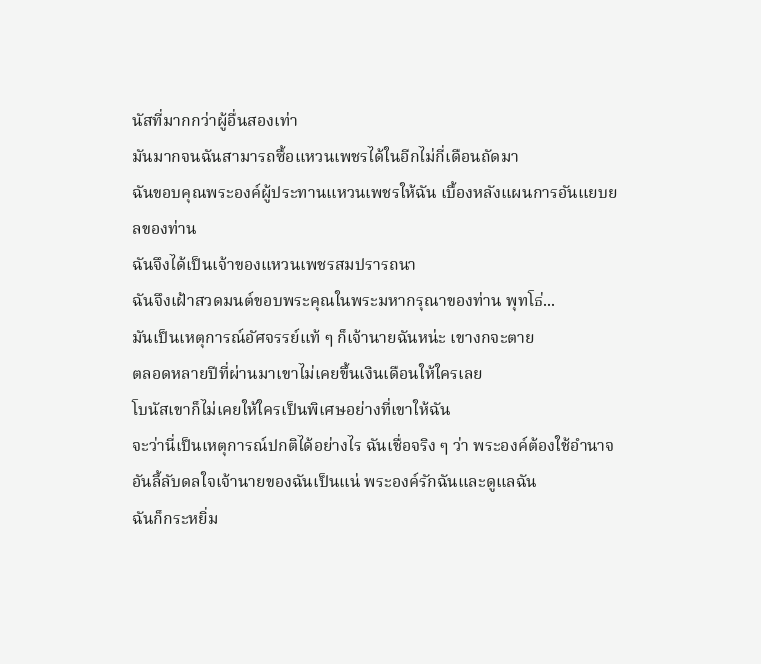นัสที่มากกว่าผู้อื่นสองเท่า
มันมากจนฉันสามารถซื้อแหวนเพชรได้ในอีกไม่กี่เดือนถัดมา
ฉันขอบคุณพระองค์ผู้ประทานแหวนเพชรให้ฉัน เบื้องหลังแผนการอันแยบยลของท่าน
ฉันจึงได้เป็นเจ้าของแหวนเพชรสมปรารถนา
ฉันจึงเฝ้าสวดมนต์ขอบพระคุณในพระมหากรุณาของท่าน พุทโธ่...
มันเป็นเหตุการณ์อัศจรรย์แท้ ๆ ก็เจ้านายฉันหน่ะ เขางกจะตาย
ตลอดหลายปีที่ผ่านมาเขาไม่เคยขึ้นเงินเดือนให้ใครเลย
โบนัสเขาก็ไม่เคยให้ใครเป็นพิเศษอย่างที่เขาให้ฉัน
จะว่านี่เป็นเหตุการณ์ปกติได้อย่างไร ฉันเชื่อจริง ๆ ว่า พระองค์ต้องใช้อำนาจอันลี้ลับดลใจเจ้านายของฉันเป็นแน่ พระองค์รักฉันและดูแลฉัน
ฉันก็กระหยิ่ม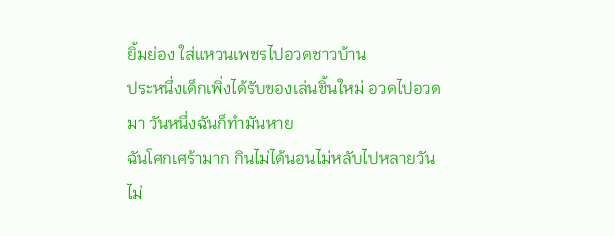ยิ้มย่อง ใส่แหวนเพชรไปอวดชาวบ้าน
ประหนึ่งเด็กเพิ่งได้รับของเล่นชิ้นใหม่ อวดไปอวดมา วันหนึ่งฉันก็ทำมันหาย
ฉันโศกเศร้ามาก กินไม่ได้นอนไม่หลับไปหลายวัน ไม่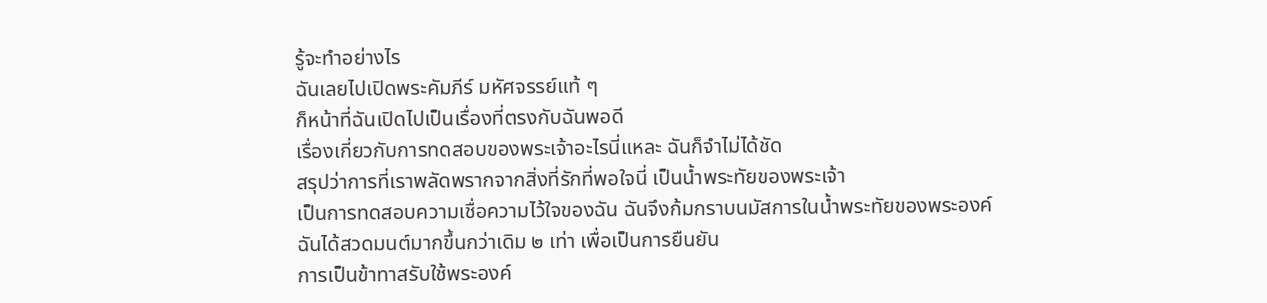รู้จะทำอย่างไร
ฉันเลยไปเปิดพระคัมภีร์ มหัศจรรย์แท้ ๆ
ก็หน้าที่ฉันเปิดไปเป็นเรื่องที่ตรงกับฉันพอดี
เรื่องเกี่ยวกับการทดสอบของพระเจ้าอะไรนี่แหละ ฉันก็จำไม่ได้ชัด
สรุปว่าการที่เราพลัดพรากจากสิ่งที่รักที่พอใจนี่ เป็นน้ำพระทัยของพระเจ้า
เป็นการทดสอบความเชื่อความไว้ใจของฉัน ฉันจึงก้มกราบนมัสการในน้ำพระทัยของพระองค์
ฉันได้สวดมนต์มากขึ้นกว่าเดิม ๒ เท่า เพื่อเป็นการยืนยัน
การเป็นข้าทาสรับใช้พระองค์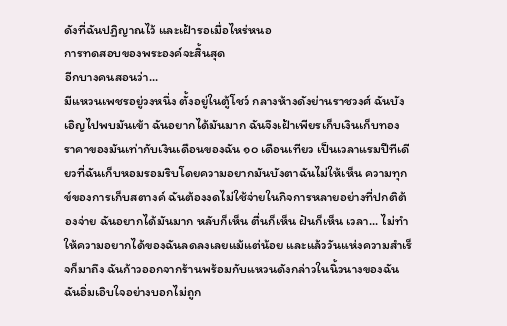ดังที่ฉันปฏิญาณไว้ และเฝ้ารอเมื่อไหร่หนอ
การทดสอบของพระองค์จะสิ้นสุด
อีกบางคนสอนว่า...
มีแหวนเพชรอยู่วงหนึ่ง ตั้งอยู่ในตู้โชว์ กลางห้างดังย่านราชวงศ์ ฉันบังเอิญไปพบมันเข้า ฉันอยากได้มันมาก ฉันจึงเฝ้าเพียรเก็บเงินเก็บทอง ราคาของมันเท่ากับเงินเดือนของฉัน ๑๐ เดือนเทียว เป็นเวลาแรมปีทีเดียวที่ฉันเก็บหอมรอมริบโดยความอยากมันบังตาฉันไม่ให้เห็น ความทุกข์ของการเก็บสตางค์ ฉันต้องงดไม่ใช้จ่ายในกิจการหลายอย่างที่ปกติต้องจ่าย ฉันอยากได้มันมาก หลับก็เห็น ตื่นก็เห็น ฝันก็เห็น เวลา... ไม่ทำให้ความอยากได้ของฉันลดลงเลยแม้แต่น้อย และแล้ววันแห่งความสำเร็จก็มาถึง ฉันก้าวออกจากร้านพร้อมกับแหวนดังกล่าวในนิ้วนางของฉัน ฉันอิ่มเอิบใจอย่างบอกไม่ถูก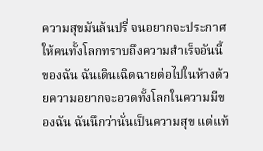ความสุขมันล้นปรี่ จนอยากจะประกาศให้คนทั้งโลกทราบถึงความสำเร็จอันนี้ของฉัน ฉันเดินเฉิดฉายต่อไปในห้างด้วยความอยากจะอวดทั้งโลกในความมีของฉัน ฉันนึกว่านั่นเป็นความสุข แต่แท้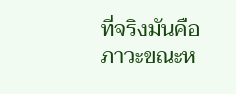ที่จริงมันคือภาวะขณะห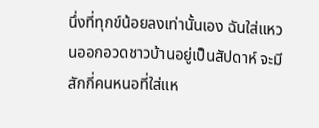นึ่งที่ทุกข์น้อยลงเท่านั้นเอง ฉันใส่แหวนออกอวดชาวบ้านอยู่เป็นสัปดาห์ จะมีสักกี่คนหนอที่ใส่แห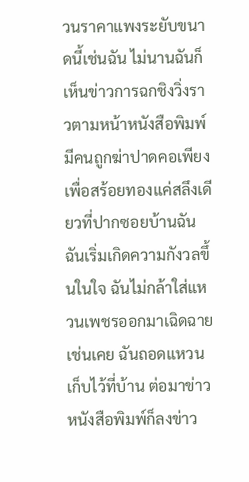วนราคาแพงระยับขนาดนี้เช่นฉัน ไม่นานฉันก็เห็นข่าวการฉกชิงวิ่งราวตามหน้าหนังสือพิมพ์ มีคนถูกฆ่าปาดคอเพียงเพื่อสร้อยทองแค่สลึงเดียวที่ปากซอยบ้านฉัน ฉันเริ่มเกิดความกังวลขึ้นในใจ ฉันไม่กล้าใส่แหวนเพชรออกมาเฉิดฉายเช่นเคย ฉันถอดแหวนเก็บไว้ที่บ้าน ต่อมาข่าวหนังสือพิมพ์ก็ลงข่าว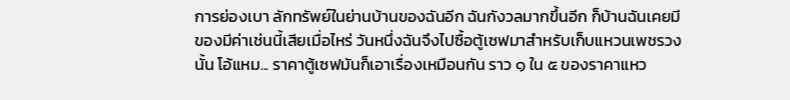การย่องเบา ลักทรัพย์ในย่านบ้านของฉันอีก ฉันกังวลมากขึ้นอีก ก็บ้านฉันเคยมีของมีค่าเช่นนี้เสียเมื่อไหร่ วันหนึ่งฉันจึงไปซื้อตู้เซฟมาสำหรับเก็บแหวนเพชรวงนั้น โอ้แหม... ราคาตู้เซฟมันก็เอาเรื่องเหมือนกัน ราว ๑ ใน ๕ ของราคาแหว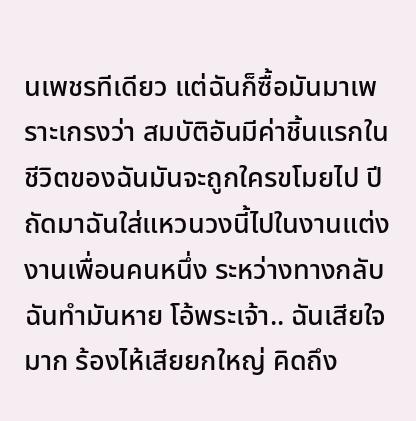นเพชรทีเดียว แต่ฉันก็ซื้อมันมาเพราะเกรงว่า สมบัติอันมีค่าชิ้นแรกในชีวิตของฉันมันจะถูกใครขโมยไป ปีถัดมาฉันใส่แหวนวงนี้ไปในงานแต่งงานเพื่อนคนหนึ่ง ระหว่างทางกลับฉันทำมันหาย โอ้พระเจ้า.. ฉันเสียใจมาก ร้องไห้เสียยกใหญ่ คิดถึง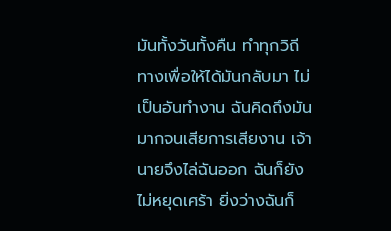มันทั้งวันทั้งคืน ทำทุกวิถีทางเพื่อให้ได้มันกลับมา ไม่เป็นอันทำงาน ฉันคิดถึงมันมากจนเสียการเสียงาน เจ้านายจึงไล่ฉันออก ฉันก็ยังไม่หยุดเศร้า ยิ่งว่างฉันก็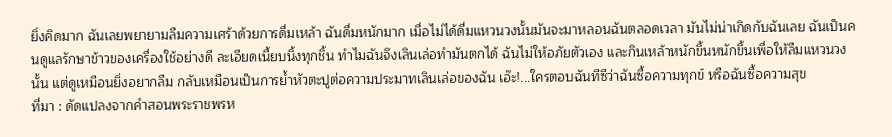ยิ่งคิดมาก ฉันเลยพยายามลืมความเศร้าด้วยการดื่มเหล้า ฉันดื่มหนักมาก เมื่อไม่ได้ดื่มแหวนวงนั้นมันจะมาหลอนฉันตลอดเวลา มันไม่น่าเกิดกับฉันเลย ฉันเป็นคนดูแลรักษาข้าวของเครื่องใช้อย่างดี ละเอียดเนี้ยบนิ้งทุกชิ้น ทำไมฉันจึงเลินเล่อทำมันตกได้ ฉันไม่ให้อภัยตัวเอง และกินเหล้าหนักขึ้นหนักขึ้นเพื่อให้ลืมแหวนวงนั้น แต่ดูเหมือนยิ่งอยากลืม กลับเหมือนเป็นการย้ำหัวตะปูต่อความประมาทเลินเล่อของฉัน เอ๊ะ!...ใครตอบฉันทีซีว่าฉันซื้อความทุกข์ หรือฉันซื้อความสุข
ที่มา : ดัดแปลงจากคำสอนพระราชพรห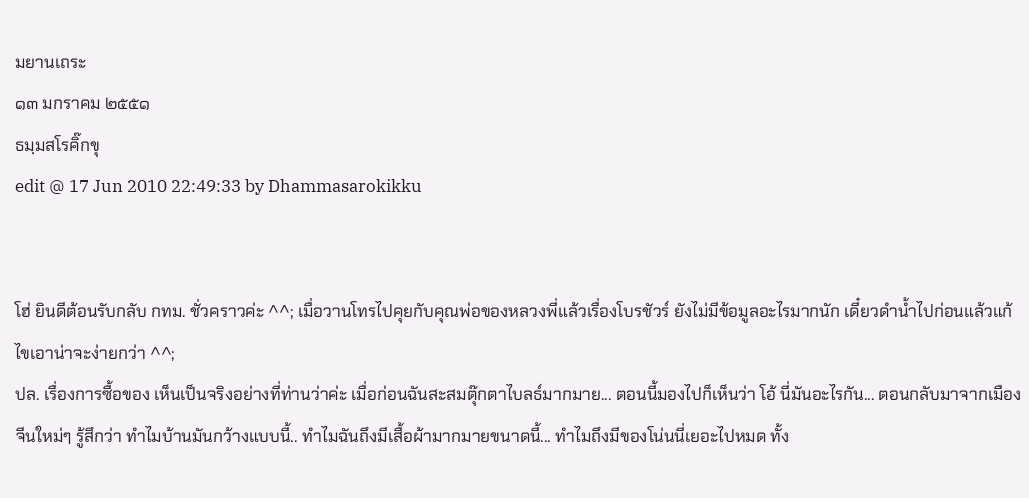มยานเถระ
๑๓ มกราคม ๒๕๕๑
ธมฺมสโรคิ๊กขุ
edit @ 17 Jun 2010 22:49:33 by Dhammasarokikku


โฮ่ ยินดีต้อนรับกลับ กทม. ชั่วคราวค่ะ ^^; เมื่อวานโทรไปคุยกับคุณพ่อของหลวงพี่แล้วเรื่องโบรชัวร์ ยังไม่มีข้อมูลอะไรมากนัก เดี๋ยวดำน้ำไปก่อนแล้วแก้ไขเอาน่าจะง่ายกว่า ^^;
ปล. เรื่องการซื้อของ เห็นเป็นจริงอย่างที่ท่านว่าค่ะ เมื่อก่อนฉันสะสมตุ๊กตาไบลธ์มากมาย... ตอนนี้มองไปก็เห็นว่า โอ้ นี่มันอะไรกัน... ตอนกลับมาจากเมืองจีนใหม่ๆ รู้สึกว่า ทำไมบ้านมันกว้างแบบนี้.. ทำไมฉันถึงมีเสื้อผ้ามากมายขนาดนี้... ทำไมถึงมีของโน่นนี่เยอะไปหมด ทั้ง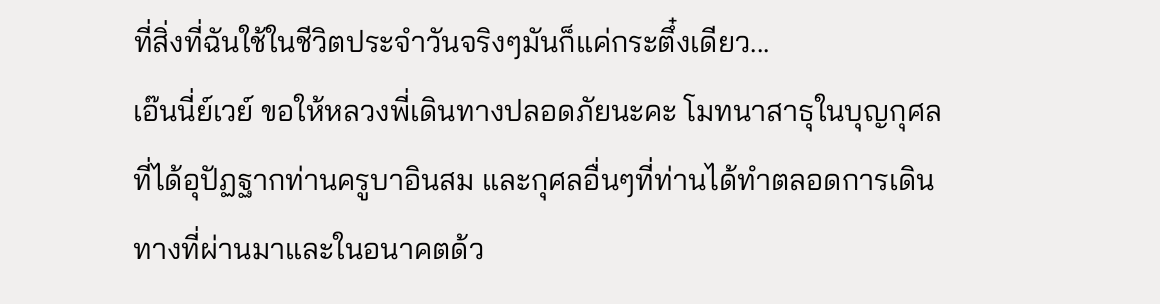ที่สิ่งที่ฉันใช้ในชีวิตประจำวันจริงๆมันก็แค่กระตึ๋งเดียว...
เอ๊นนี่ย์เวย์ ขอให้หลวงพี่เดินทางปลอดภัยนะคะ โมทนาสาธุในบุญกุศลที่ได้อุปัฏฐากท่านครูบาอินสม และกุศลอื่นๆที่ท่านได้ทำตลอดการเดินทางที่ผ่านมาและในอนาคตด้ว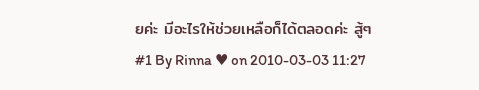ยค่ะ มีอะไรให้ช่วยเหลือก็ได้ตลอดค่ะ สู้ๆ
#1 By Rinna ♥ on 2010-03-03 11:27